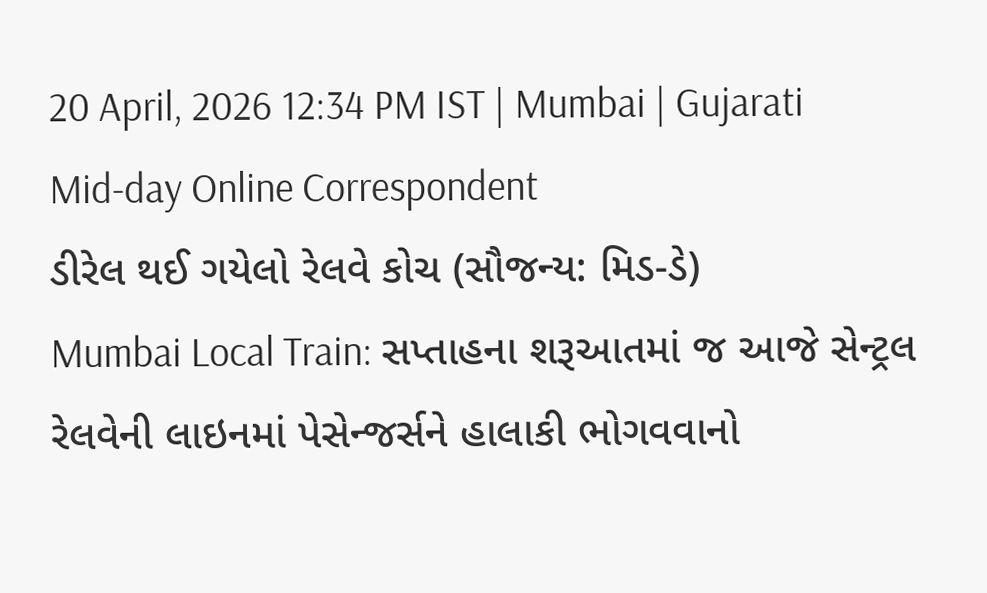20 April, 2026 12:34 PM IST | Mumbai | Gujarati Mid-day Online Correspondent
ડીરેલ થઈ ગયેલો રેલવે કોચ (સૌજન્ય: મિડ-ડે)
Mumbai Local Train: સપ્તાહના શરૂઆતમાં જ આજે સેન્ટ્રલ રેલવેની લાઇનમાં પેસેન્જર્સને હાલાકી ભોગવવાનો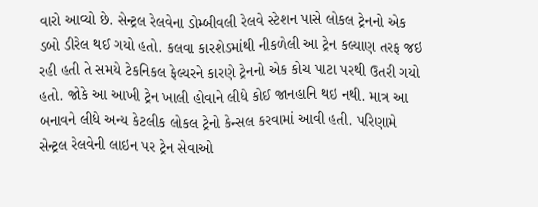વારો આવ્યો છે. સેન્ટ્રલ રેલવેના ડોમ્બીવલી રેલવે સ્ટેશન પાસે લોકલ ટ્રેનનો એક ડબો ડીરેલ થઈ ગયો હતો. કલવા કારશેડમાંથી નીકળેલી આ ટ્રેન કલ્યાણ તરફ જઇ રહી હતી તે સમયે ટેકનિકલ ફેલ્યરને કારણે ટ્રેનનો એક કોચ પાટા પરથી ઉતરી ગયો હતો. જોકે આ આખી ટ્રેન ખાલી હોવાને લીધે કોઈ જાનહાનિ થઇ નથી. માત્ર આ બનાવને લીધે અન્ય કેટલીક લોકલ ટ્રેનો કેન્સલ કરવામાં આવી હતી. પરિણામે સેન્ટ્રલ રેલવેની લાઇન પર ટ્રેન સેવાઓ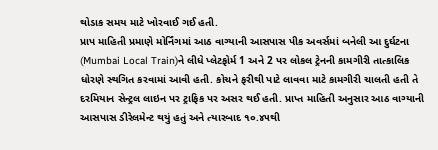થોડાક સમય માટે ખોરવાઈ ગઈ હતી.
પ્રાપ માહિતી પ્રમાણે મોર્નિંગમાં આઠ વાગ્યાની આસપાસ પીક અવર્સમાં બનેલી આ દુર્ઘટના (Mumbai Local Train)ને લીધે પ્લેટફોર્મ 1 અને 2 પર લોકલ ટ્રેનની કામગીરી તાત્કાલિક ધોરણે સ્થગિત કરવામાં આવી હતી. કોચને ફરીથી પાટે લાવવા માટે કામગીરી ચાલતી હતી તે દરમિયાન સેન્ટ્રલ લાઇન પર ટ્રાફિક પર અસર થઈ હતી. પ્રાપ્ત માહિતી અનુસાર આઠ વાગ્યાની આસપાસ ડીરેલમેન્ટ થયું હતું અને ત્યારબાદ ૧૦.૪૫થી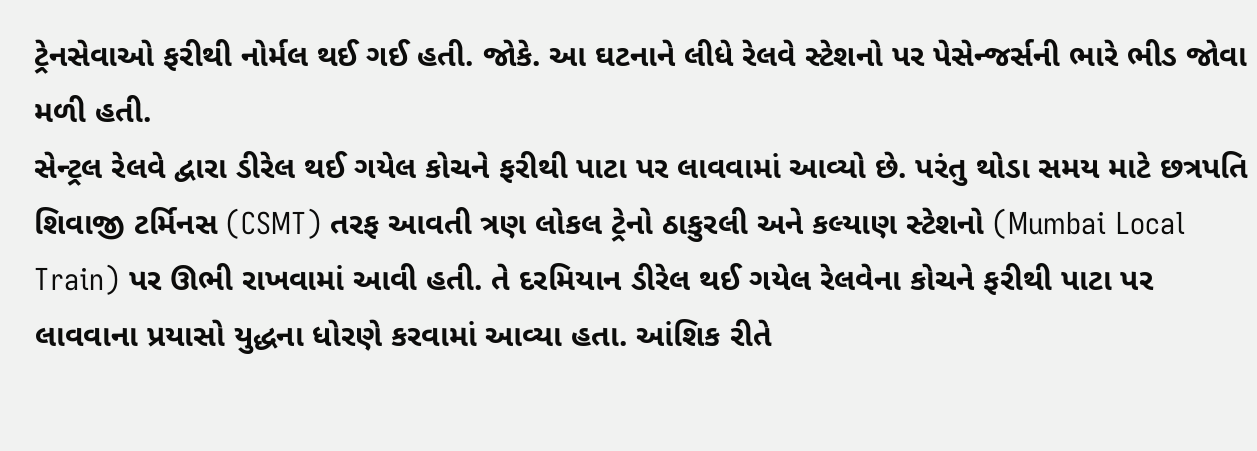ટ્રેનસેવાઓ ફરીથી નોર્મલ થઈ ગઈ હતી. જોકે. આ ઘટનાને લીધે રેલવે સ્ટેશનો પર પેસેન્જર્સની ભારે ભીડ જોવા મળી હતી.
સેન્ટ્રલ રેલવે દ્વારા ડીરેલ થઈ ગયેલ કોચને ફરીથી પાટા પર લાવવામાં આવ્યો છે. પરંતુ થોડા સમય માટે છત્રપતિ શિવાજી ટર્મિનસ (CSMT) તરફ આવતી ત્રણ લોકલ ટ્રેનો ઠાકુરલી અને કલ્યાણ સ્ટેશનો (Mumbai Local Train) પર ઊભી રાખવામાં આવી હતી. તે દરમિયાન ડીરેલ થઈ ગયેલ રેલવેના કોચને ફરીથી પાટા પર લાવવાના પ્રયાસો યુદ્ધના ધોરણે કરવામાં આવ્યા હતા. આંશિક રીતે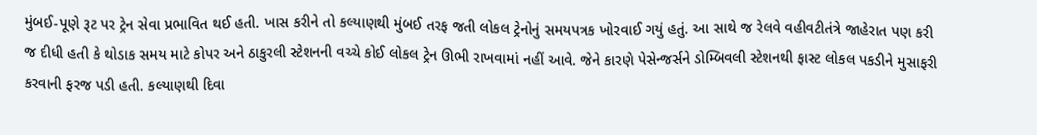મુંબઈ-પૂણે રૂટ પર ટ્રેન સેવા પ્રભાવિત થઈ હતી. ખાસ કરીને તો કલ્યાણથી મુંબઈ તરફ જતી લોકલ ટ્રેનોનું સમયપત્રક ખોરવાઈ ગયું હતું. આ સાથે જ રેલવે વહીવટીતંત્રે જાહેરાત પણ કરી જ દીધી હતી કે થોડાક સમય માટે કોપર અને ઠાકુરલી સ્ટેશનની વચ્ચે કોઈ લોકલ ટ્રેન ઊભી રાખવામાં નહીં આવે. જેને કારણે પેસેન્જર્સને ડોમ્બિવલી સ્ટેશનથી ફાસ્ટ લોકલ પકડીને મુસાફરી કરવાની ફરજ પડી હતી. કલ્યાણથી દિવા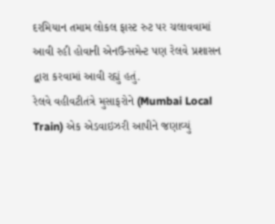દરમિયાન તમામ લોકલ ફાસ્ટ રુટ પર ચલાવવામાં આવી રહી હોવાની એનઉન્સમેન્ટ પણ રેલવે પ્રશાસન દ્વારા કરવામાં આવી રહ્યું હતું.
રેલવે વહીવટીતંત્રે મુસાફરોને (Mumbai Local Train) એક એડવાઇઝરી આપીને જણાવ્યું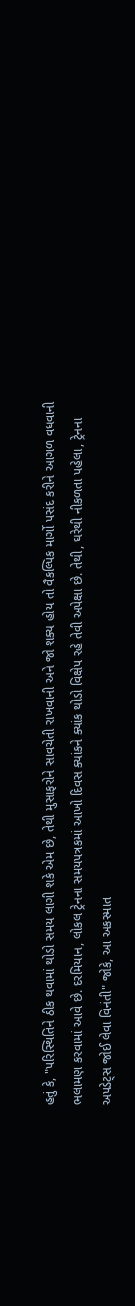હતું કે, "પરિસ્થિતિને ઠીક થવામાં થોડો સમય લાગી શકે એમ છે, તેથી મુસાફરોને સાવચેતી રાખવાની અને જો શક્ય હોય તો વૈકલ્પિક માર્ગો પસંદ કરીને આગળ વધવાની ભલામણ કરવામાં આવે છે. દરમિયાન, લોકલ ટ્રેનના સમયપત્રકમાં આખો દિવસ ક્યાંકને ક્યાંક થોડો વિક્ષેપ રહે તેવી અપેક્ષા છે. તેથી, ઘરેથી નીકળતા પહેલા, ટ્રેનના અપડેટ્સ જોઈ લેવા વિનંતી" જોકે, આ અકસ્માત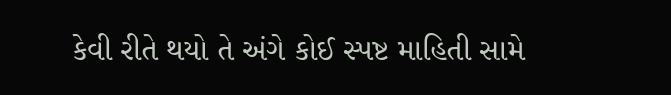કેવી રીતે થયો તે અંગે કોઈ સ્પષ્ટ માહિતી સામે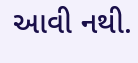આવી નથી.